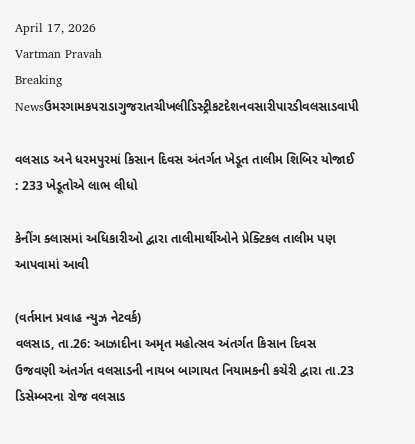April 17, 2026
Vartman Pravah
Breaking Newsઉમરગામકપરાડાગુજરાતચીખલીડિસ્ટ્રીકટદેશનવસારીપારડીવલસાડવાપી

વલસાડ અને ધરમપુરમાં કિસાન દિવસ અંતર્ગત ખેડૂત તાલીમ શિબિર યોજાઈ : 233 ખેડૂતોએ લાભ લીધો

કેનીંગ ક્‍લાસમાં અધિકારીઓ દ્વારા તાલીમાર્થીઓને પ્રેક્‍ટિકલ તાલીમ પણ આપવામાં આવી

(વર્તમાન પ્રવાહ ન્‍યુઝ નેટવર્ક)
વલસાડ, તા.26: આઝાદીના અમૃત મહોત્‍સવ અંતર્ગત કિસાન દિવસ ઉજવણી અંતર્ગત વલસાડની નાયબ બાગાયત નિયામકની કચેરી દ્વારા તા.23 ડિસેમ્‍બરના રોજ વલસાડ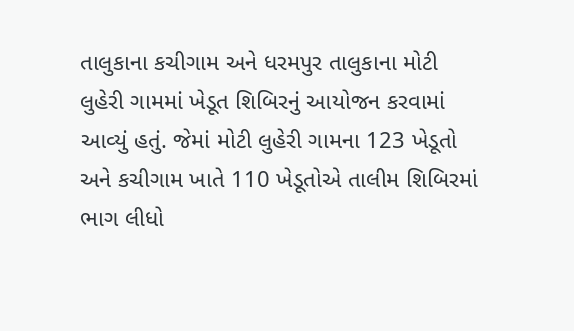તાલુકાના કચીગામ અને ધરમપુર તાલુકાના મોટી લુહેરી ગામમાં ખેડૂત શિબિરનું આયોજન કરવામાં આવ્‍યું હતું. જેમાં મોટી લુહેરી ગામના 123 ખેડૂતો અને કચીગામ ખાતે 110 ખેડૂતોએ તાલીમ શિબિરમાં ભાગ લીધો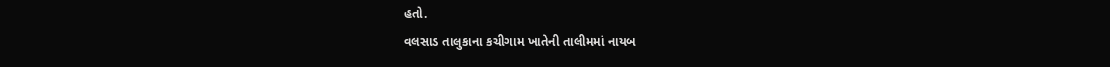હતો.
વલસાડ તાલુકાના કચીગામ ખાતેની તાલીમમાં નાયબ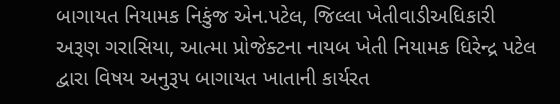બાગાયત નિયામક નિકુંજ એન.પટેલ, જિલ્લા ખેતીવાડીઅધિકારી અરૂણ ગરાસિયા, આત્‍મા પ્રોજેક્‍ટના નાયબ ખેતી નિયામક ધિરેન્‍દ્ર પટેલ દ્વારા વિષય અનુરૂપ બાગાયત ખાતાની કાર્યરત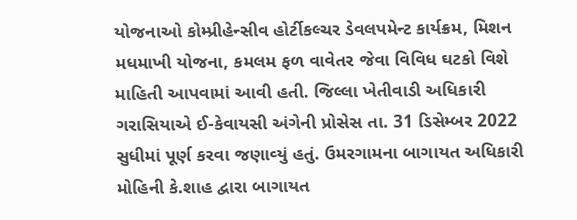યોજનાઓ કોમ્‍પ્રીહેન્‍સીવ હોર્ટીકલ્‍ચર ડેવલપમેન્‍ટ કાર્યક્રમ, મિશન મધમાખી યોજના, કમલમ ફળ વાવેતર જેવા વિવિધ ઘટકો વિશે માહિતી આપવામાં આવી હતી. જિલ્લા ખેતીવાડી અધિકારી ગરાસિયાએ ઈ-કેવાયસી અંગેની પ્રોસેસ તા. 31 ડિસેમ્‍બર 2022 સુધીમાં પૂર્ણ કરવા જણાવ્‍યું હતું. ઉમરગામના બાગાયત અધિકારી મોહિની કે.શાહ દ્વારા બાગાયત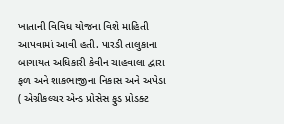ખાતાની વિવિધ યોજના વિશે માહિતી આપવામાં આવી હતી. પારડી તાલુકાના બાગાયત અધિકારી કેવીન ચાહવાલા દ્વારા ફળ અને શાકભાજીના નિકાસ અને અપેડા ( એગ્રીકલ્‍ચર એન્‍ડ પ્રોસેસ ફુડ પ્રોડક્‍ટ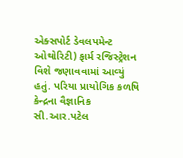એક્‍સપોર્ટ ડેવલપમેન્‍ટ ઓથોરિટી) ફાર્મ રજિસ્‍ટ્રેશન વિશે જણાવવામાં આવ્‍યું હતું. પરિયા પ્રાયોગિક કળષિ કેન્‍દ્રના વૈજ્ઞાનિક સી.આર.પટેલ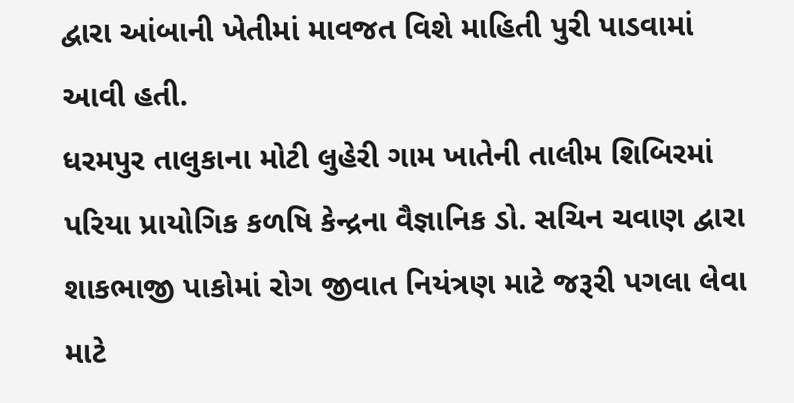દ્વારા આંબાની ખેતીમાં માવજત વિશે માહિતી પુરી પાડવામાં આવી હતી.
ધરમપુર તાલુકાના મોટી લુહેરી ગામ ખાતેની તાલીમ શિબિરમાં પરિયા પ્રાયોગિક કળષિ કેન્‍દ્રના વૈજ્ઞાનિક ડો. સચિન ચવાણ દ્વારા શાકભાજી પાકોમાં રોગ જીવાત નિયંત્રણ માટે જરૂરી પગલા લેવા માટે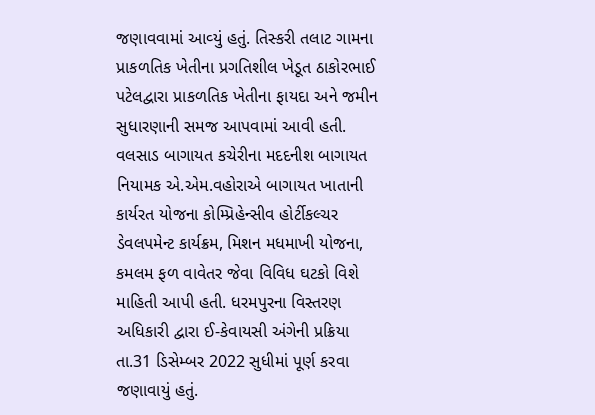જણાવવામાં આવ્‍યું હતું. તિસ્‍કરી તલાટ ગામના પ્રાકળતિક ખેતીના પ્રગતિશીલ ખેડૂત ઠાકોરભાઈ પટેલદ્વારા પ્રાકળતિક ખેતીના ફાયદા અને જમીન સુધારણાની સમજ આપવામાં આવી હતી. વલસાડ બાગાયત કચેરીના મદદનીશ બાગાયત નિયામક એ.એમ.વહોરાએ બાગાયત ખાતાની કાર્યરત યોજના કોમ્‍પ્રિહેન્‍સીવ હોર્ટીકલ્‍ચર ડેવલપમેન્‍ટ કાર્યક્રમ, મિશન મધમાખી યોજના, કમલમ ફળ વાવેતર જેવા વિવિધ ઘટકો વિશે માહિતી આપી હતી. ધરમપુરના વિસ્‍તરણ અધિકારી દ્વારા ઈ-કેવાયસી અંગેની પ્રક્રિયા તા.31 ડિસેમ્‍બર 2022 સુધીમાં પૂર્ણ કરવા જણાવાયું હતું.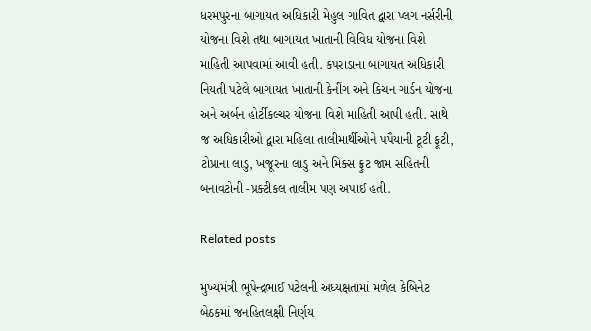ધરમપુરના બાગાયત અધિકારી મેહુલ ગાવિત દ્વારા પ્‍લગ નર્સરીની યોજના વિશે તથા બાગાયત ખાતાની વિવિધ યોજના વિશે માહિતી આપવામાં આવી હતી. કપરાડાના બાગાયત અધિકારી નિયતી પટેલે બાગાયત ખાતાની કેનીંગ અને કિચન ગાર્ડન યોજના અને અર્બન હોર્ટીકલ્‍ચર યોજના વિશે માહિતી આપી હતી. સાથે જ અધિકારીઓ દ્વારા મહિલા તાલીમાર્થીઓને પપૈયાની ટૂટી ફૂટી, ટોપ્રાના લાડુ, ખજૂરના લાડુ અને મિક્‍સ ફ્રુટ જામ સહિતની બનાવટોની -પ્રક્‍ટીકલ તાલીમ પણ અપાઈ હતી.

Related posts

મુખ્યમંત્રી ભૂપેન્દ્રભાઈ પટેલની અધ્યક્ષતામાં મળેલ કેબિનેટ બેઠકમાં જનહિતલક્ષી નિર્ણય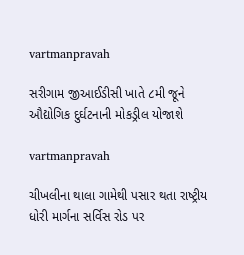vartmanpravah

સરીગામ જીઆઈડીસી ખાતે ૮મી જૂને ઔદ્યોગિક દુર્ઘટનાની મોકડ્રીલ યોજાશે

vartmanpravah

ચીખલીના થાલા ગામેથી પસાર થતા રાષ્‍ટ્રીય ધોરી માર્ગના સર્વિસ રોડ પર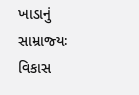ખાડાનું સામ્રાજ્‍યઃ વિકાસ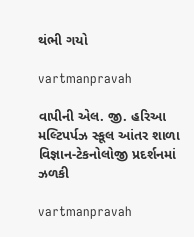થંભી ગયો

vartmanpravah

વાપીની એલ. જી. હરિઆ મલ્‍ટિપર્પઝ સ્‍કૂલ આંતર શાળા વિજ્ઞાન-ટેકનોલોજી પ્રદર્શનમાં ઝળકી

vartmanpravah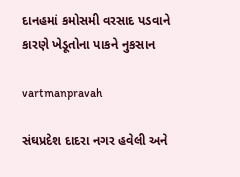દાનહમાં કમોસમી વરસાદ પડવાને કારણે ખેડૂતોના પાકને નુકસાન

vartmanpravah

સંઘપ્રદેશ દાદરા નગર હવેલી અને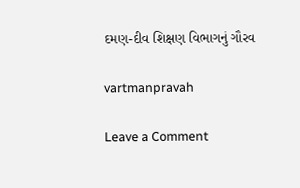દમણ-દીવ શિક્ષણ વિભાગનું ગૌરવ

vartmanpravah

Leave a Comment